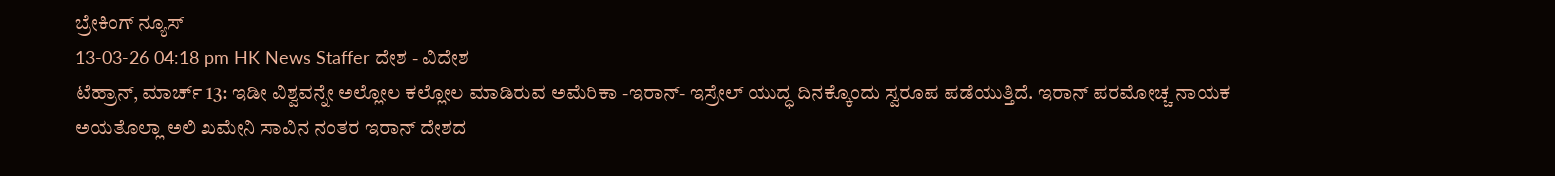ಬ್ರೇಕಿಂಗ್ ನ್ಯೂಸ್
13-03-26 04:18 pm HK News Staffer ದೇಶ - ವಿದೇಶ
ಟೆಹ್ರಾನ್, ಮಾರ್ಚ್ 13: ಇಡೀ ವಿಶ್ವವನ್ನೇ ಅಲ್ಲೋಲ ಕಲ್ಲೋಲ ಮಾಡಿರುವ ಅಮೆರಿಕಾ -ಇರಾನ್- ಇಸ್ರೇಲ್ ಯುದ್ಧ ದಿನಕ್ಕೊಂದು ಸ್ವರೂಪ ಪಡೆಯುತ್ತಿದೆ. ಇರಾನ್ ಪರಮೋಚ್ಚ ನಾಯಕ ಅಯತೊಲ್ಲಾ ಅಲಿ ಖಮೇನಿ ಸಾವಿನ ನಂತರ ಇರಾನ್ ದೇಶದ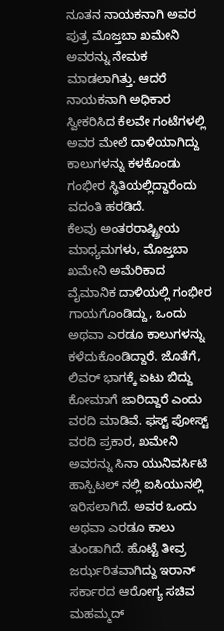ನೂತನ ನಾಯಕನಾಗಿ ಅವರ ಪುತ್ರ ಮೊಜ್ತಬಾ ಖಮೇನಿ ಅವರನ್ನು ನೇಮಕ ಮಾಡಲಾಗಿತ್ತು. ಆದರೆ ನಾಯಕನಾಗಿ ಅಧಿಕಾರ ಸ್ವೀಕರಿಸಿದ ಕೆಲವೇ ಗಂಟೆಗಳಲ್ಲಿ ಅವರ ಮೇಲೆ ದಾಳಿಯಾಗಿದ್ದು ಕಾಲುಗಳನ್ನು ಕಳಕೊಂಡು ಗಂಭೀರ ಸ್ಥಿತಿಯಲ್ಲಿದ್ದಾರೆಂದು ವದಂತಿ ಹರಡಿದೆ.
ಕೆಲವು ಅಂತರರಾಷ್ಟ್ರೀಯ ಮಾಧ್ಯಮಗಳು, ಮೊಜ್ತಬಾ ಖಮೇನಿ ಅಮೆರಿಕಾದ ವೈಮಾನಿಕ ದಾಳಿಯಲ್ಲಿ ಗಂಭೀರ ಗಾಯಗೊಂಡಿದ್ದು, ಒಂದು ಅಥವಾ ಎರಡೂ ಕಾಲುಗಳನ್ನು ಕಳೆದುಕೊಂಡಿದ್ದಾರೆ. ಜೊತೆಗೆ, ಲಿವರ್ ಭಾಗಕ್ಕೆ ಏಟು ಬಿದ್ದು ಕೋಮಾಗೆ ಜಾರಿದ್ದಾರೆ ಎಂದು ವರದಿ ಮಾಡಿವೆ. ಫಸ್ಟ್ ಪೋಸ್ಟ್ ವರದಿ ಪ್ರಕಾರ, ಖಮೇನಿ ಅವರನ್ನು ಸಿನಾ ಯುನಿವರ್ಸಿಟಿ ಹಾಸ್ಪಿಟಲ್ ನಲ್ಲಿ ಐಸಿಯುನಲ್ಲಿ ಇರಿಸಲಾಗಿದೆ. ಅವರ ಒಂದು ಅಥವಾ ಎರಡೂ ಕಾಲು ತುಂಡಾಗಿದೆ. ಹೊಟ್ಟೆ ತೀವ್ರ ಜರ್ಝರಿತವಾಗಿದ್ದು ಇರಾನ್ ಸರ್ಕಾರದ ಆರೋಗ್ಯ ಸಚಿವ ಮಹಮ್ಮದ್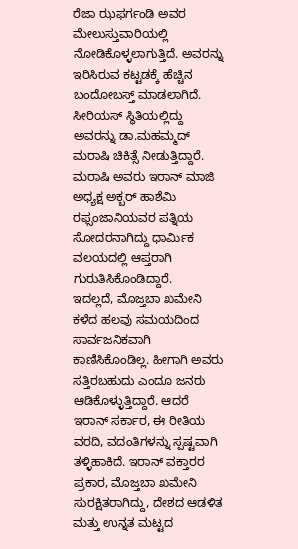ರೆಜಾ ಝಫರ್ಗಂಡಿ ಅವರ ಮೇಲುಸ್ತುವಾರಿಯಲ್ಲಿ ನೋಡಿಕೊಳ್ಳಲಾಗುತ್ತಿದೆ. ಅವರನ್ನು ಇರಿಸಿರುವ ಕಟ್ಟಡಕ್ಕೆ ಹೆಚ್ಚಿನ ಬಂದೋಬಸ್ತ್ ಮಾಡಲಾಗಿದೆ. ಸೀರಿಯಸ್ ಸ್ಥಿತಿಯಲ್ಲಿದ್ದು ಅವರನ್ನು ಡಾ.ಮಹಮ್ಮದ್ ಮರಾಷಿ ಚಿಕಿತ್ಸೆ ನೀಡುತ್ತಿದ್ದಾರೆ. ಮರಾಷಿ ಅವರು ಇರಾನ್ ಮಾಜಿ ಅಧ್ಯಕ್ಷ ಅಕ್ಬರ್ ಹಾಶೆಮಿ ರಫ್ಸಂಜಾನಿಯವರ ಪತ್ನಿಯ ಸೋದರನಾಗಿದ್ದು ಧಾರ್ಮಿಕ ವಲಯದಲ್ಲಿ ಆಪ್ತರಾಗಿ ಗುರುತಿಸಿಕೊಂಡಿದ್ದಾರೆ.
ಇದಲ್ಲದೆ, ಮೊಜ್ತಬಾ ಖಮೇನಿ ಕಳೆದ ಹಲವು ಸಮಯದಿಂದ ಸಾರ್ವಜನಿಕವಾಗಿ ಕಾಣಿಸಿಕೊಂಡಿಲ್ಲ. ಹೀಗಾಗಿ ಅವರು ಸತ್ತಿರಬಹುದು ಎಂದೂ ಜನರು ಆಡಿಕೊಳ್ಳುತ್ತಿದ್ದಾರೆ. ಆದರೆ ಇರಾನ್ ಸರ್ಕಾರ, ಈ ರೀತಿಯ ವರದಿ, ವದಂತಿಗಳನ್ನು ಸ್ಪಷ್ಟವಾಗಿ ತಳ್ಳಿಹಾಕಿದೆ. ಇರಾನ್ ವಕ್ತಾರರ ಪ್ರಕಾರ, ಮೊಜ್ತಬಾ ಖಮೇನಿ ಸುರಕ್ಷಿತರಾಗಿದ್ದು, ದೇಶದ ಆಡಳಿತ ಮತ್ತು ಉನ್ನತ ಮಟ್ಟದ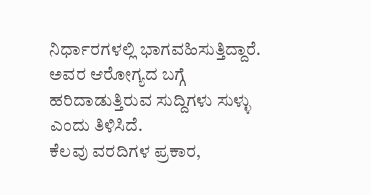ನಿರ್ಧಾರಗಳಲ್ಲಿ ಭಾಗವಹಿಸುತ್ತಿದ್ದಾರೆ. ಅವರ ಆರೋಗ್ಯದ ಬಗ್ಗೆ ಹರಿದಾಡುತ್ತಿರುವ ಸುದ್ದಿಗಳು ಸುಳ್ಳು ಎಂದು ತಿಳಿಸಿದೆ.
ಕೆಲವು ವರದಿಗಳ ಪ್ರಕಾರ,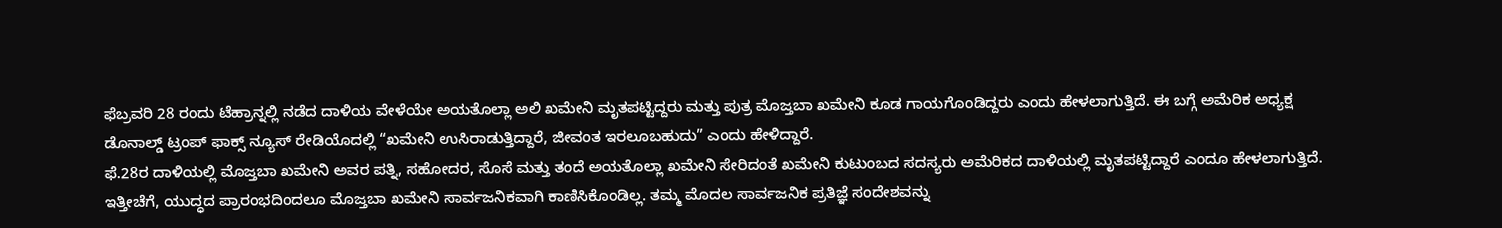ಫೆಬ್ರವರಿ 28 ರಂದು ಟೆಹ್ರಾನ್ನಲ್ಲಿ ನಡೆದ ದಾಳಿಯ ವೇಳೆಯೇ ಅಯತೊಲ್ಲಾ ಅಲಿ ಖಮೇನಿ ಮೃತಪಟ್ಟಿದ್ದರು ಮತ್ತು ಪುತ್ರ ಮೊಜ್ತಬಾ ಖಮೇನಿ ಕೂಡ ಗಾಯಗೊಂಡಿದ್ದರು ಎಂದು ಹೇಳಲಾಗುತ್ತಿದೆ. ಈ ಬಗ್ಗೆ ಅಮೆರಿಕ ಅಧ್ಯಕ್ಷ ಡೊನಾಲ್ಡ್ ಟ್ರಂಪ್ ಫಾಕ್ಸ್ ನ್ಯೂಸ್ ರೇಡಿಯೊದಲ್ಲಿ “ಖಮೇನಿ ಉಸಿರಾಡುತ್ತಿದ್ದಾರೆ, ಜೀವಂತ ಇರಲೂಬಹುದು” ಎಂದು ಹೇಳಿದ್ದಾರೆ.
ಫೆ.28ರ ದಾಳಿಯಲ್ಲಿ ಮೊಜ್ತಬಾ ಖಮೇನಿ ಅವರ ಪತ್ನಿ, ಸಹೋದರ, ಸೊಸೆ ಮತ್ತು ತಂದೆ ಅಯತೊಲ್ಲಾ ಖಮೇನಿ ಸೇರಿದಂತೆ ಖಮೇನಿ ಕುಟುಂಬದ ಸದಸ್ಯರು ಅಮೆರಿಕದ ದಾಳಿಯಲ್ಲಿ ಮೃತಪಟ್ಟಿದ್ದಾರೆ ಎಂದೂ ಹೇಳಲಾಗುತ್ತಿದೆ. ಇತ್ತೀಚೆಗೆ, ಯುದ್ಧದ ಪ್ರಾರಂಭದಿಂದಲೂ ಮೊಜ್ತಬಾ ಖಮೇನಿ ಸಾರ್ವಜನಿಕವಾಗಿ ಕಾಣಿಸಿಕೊಂಡಿಲ್ಲ. ತಮ್ಮ ಮೊದಲ ಸಾರ್ವಜನಿಕ ಪ್ರತಿಜ್ಞೆ ಸಂದೇಶವನ್ನು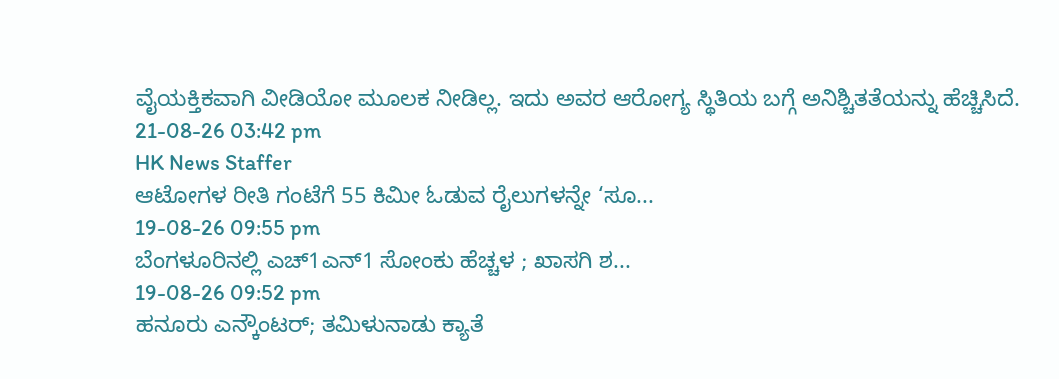ವೈಯಕ್ತಿಕವಾಗಿ ವೀಡಿಯೋ ಮೂಲಕ ನೀಡಿಲ್ಲ. ಇದು ಅವರ ಆರೋಗ್ಯ ಸ್ಥಿತಿಯ ಬಗ್ಗೆ ಅನಿಶ್ಚಿತತೆಯನ್ನು ಹೆಚ್ಚಿಸಿದೆ.
21-08-26 03:42 pm
HK News Staffer
ಆಟೋಗಳ ರೀತಿ ಗಂಟೆಗೆ 55 ಕಿಮೀ ಓಡುವ ರೈಲುಗಳನ್ನೇ ‘ಸೂ...
19-08-26 09:55 pm
ಬೆಂಗಳೂರಿನಲ್ಲಿ ಎಚ್1ಎನ್1 ಸೋಂಕು ಹೆಚ್ಚಳ ; ಖಾಸಗಿ ಶ...
19-08-26 09:52 pm
ಹನೂರು ಎನ್ಕೌಂಟರ್; ತಮಿಳುನಾಡು ಕ್ಯಾತೆ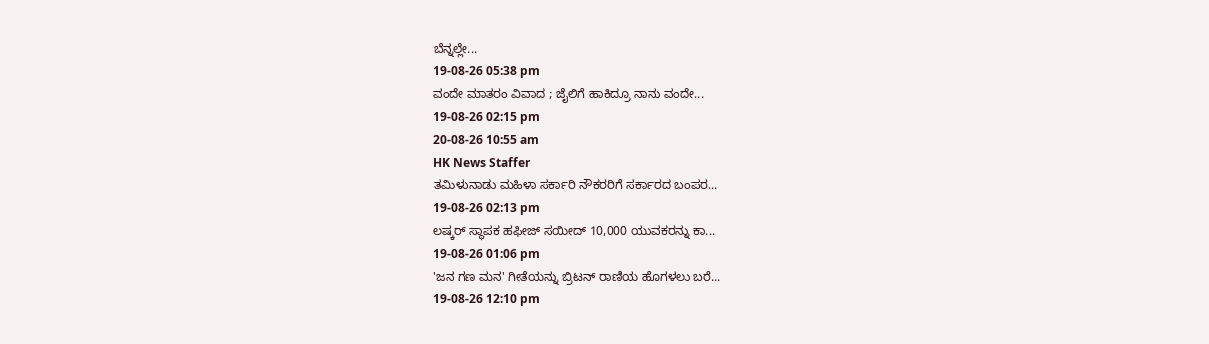ಬೆನ್ನಲ್ಲೇ...
19-08-26 05:38 pm
ವಂದೇ ಮಾತರಂ ವಿವಾದ ; ಜೈಲಿಗೆ ಹಾಕಿದ್ರೂ ನಾನು ವಂದೇ...
19-08-26 02:15 pm
20-08-26 10:55 am
HK News Staffer
ತಮಿಳುನಾಡು ಮಹಿಳಾ ಸರ್ಕಾರಿ ನೌಕರರಿಗೆ ಸರ್ಕಾರದ ಬಂಪರ...
19-08-26 02:13 pm
ಲಷ್ಕರ್ ಸ್ಥಾಪಕ ಹಫೀಜ್ ಸಯೀದ್ 10,000 ಯುವಕರನ್ನು ಕಾ...
19-08-26 01:06 pm
'ಜನ ಗಣ ಮನ' ಗೀತೆಯನ್ನು ಬ್ರಿಟನ್ ರಾಣಿಯ ಹೊಗಳಲು ಬರೆ...
19-08-26 12:10 pm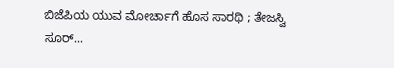ಬಿಜೆಪಿಯ ಯುವ ಮೋರ್ಚಾಗೆ ಹೊಸ ಸಾರಥಿ ; ತೇಜಸ್ವಿ ಸೂರ್...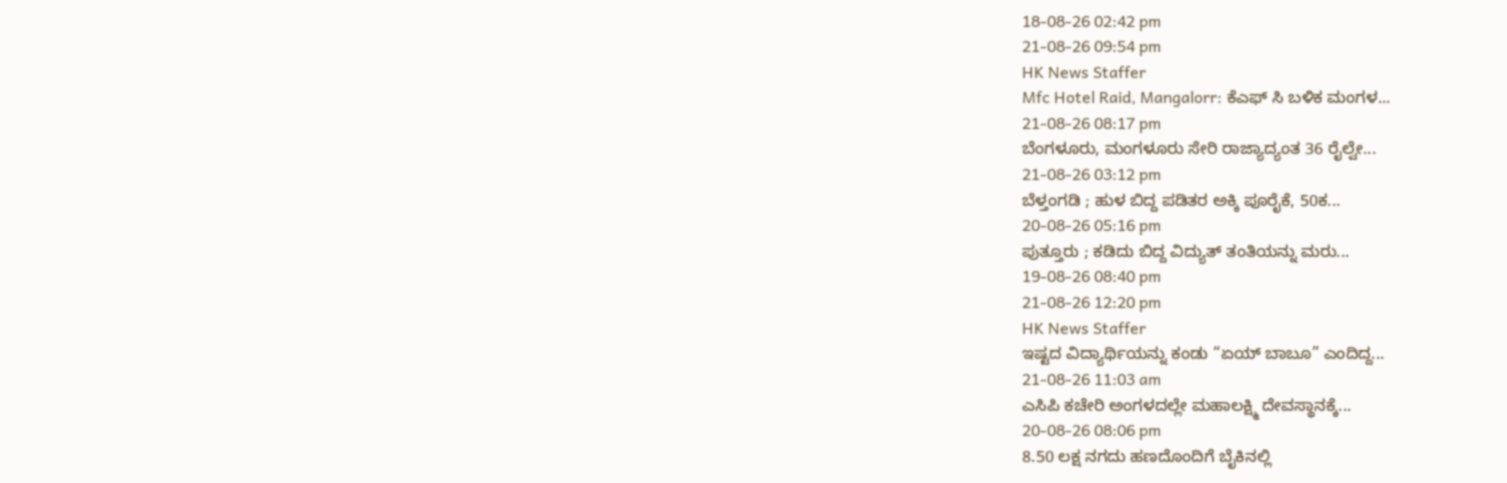18-08-26 02:42 pm
21-08-26 09:54 pm
HK News Staffer
Mfc Hotel Raid, Mangalorr: ಕೆಎಫ್ ಸಿ ಬಳಿಕ ಮಂಗಳ...
21-08-26 08:17 pm
ಬೆಂಗಳೂರು, ಮಂಗಳೂರು ಸೇರಿ ರಾಜ್ಯಾದ್ಯಂತ 36 ರೈಲ್ವೇ...
21-08-26 03:12 pm
ಬೆಳ್ತಂಗಡಿ ; ಹುಳ ಬಿದ್ದ ಪಡಿತರ ಅಕ್ಕಿ ಪೂರೈಕೆ, 50ಕ...
20-08-26 05:16 pm
ಪುತ್ತೂರು ; ಕಡಿದು ಬಿದ್ದ ವಿದ್ಯುತ್ ತಂತಿಯನ್ನು ಮರು...
19-08-26 08:40 pm
21-08-26 12:20 pm
HK News Staffer
ಇಷ್ಟದ ವಿದ್ಯಾರ್ಥಿಯನ್ನು ಕಂಡು “ಏಯ್ ಬಾಬೂ” ಎಂದಿದ್ದ...
21-08-26 11:03 am
ಎಸಿಪಿ ಕಚೇರಿ ಅಂಗಳದಲ್ಲೇ ಮಹಾಲಕ್ಷ್ಮಿ ದೇವಸ್ಥಾನಕ್ಕೆ...
20-08-26 08:06 pm
8.50 ಲಕ್ಷ ನಗದು ಹಣದೊಂದಿಗೆ ಬೈಕಿನಲ್ಲಿ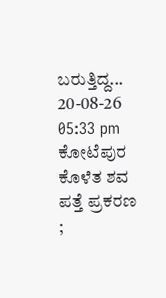ಬರುತ್ತಿದ್ದ...
20-08-26 05:33 pm
ಕೋಟೆಪುರ ಕೊಳೆತ ಶವ ಪತ್ತೆ ಪ್ರಕರಣ ;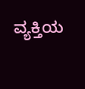ವ್ಯಕ್ತಿಯ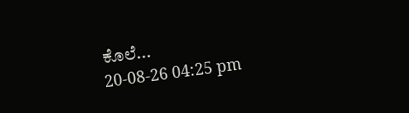ಕೊಲೆ...
20-08-26 04:25 pm